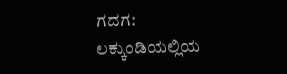ಗದಗ: ಲಕ್ಕುಂಡಿಯಲ್ಲಿಯ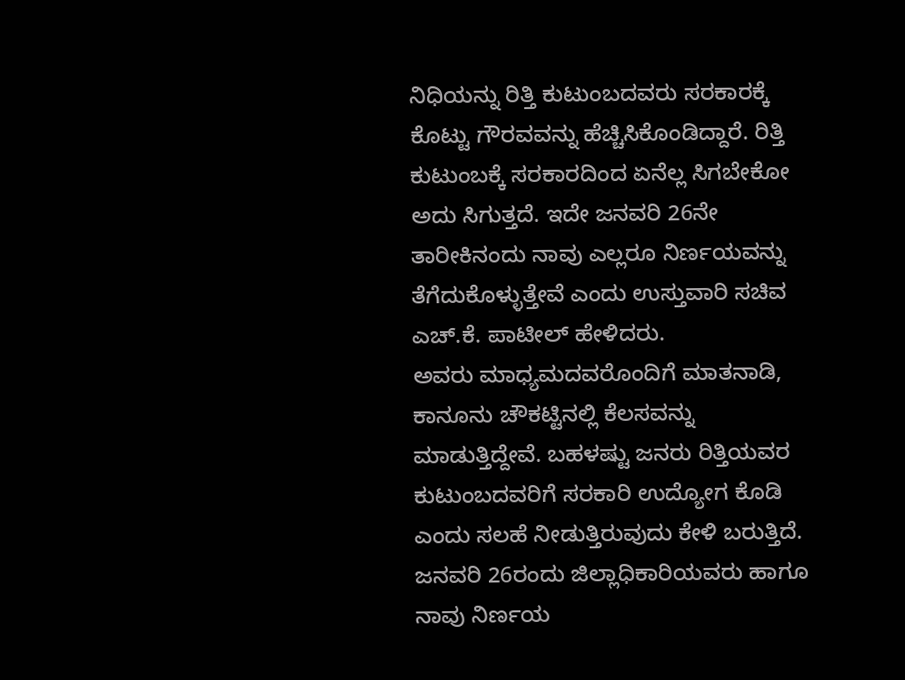ನಿಧಿಯನ್ನು ರಿತ್ತಿ ಕುಟುಂಬದವರು ಸರಕಾರಕ್ಕೆ ಕೊಟ್ಟು ಗೌರವವನ್ನು ಹೆಚ್ಚಿಸಿಕೊಂಡಿದ್ದಾರೆ. ರಿತ್ತಿ ಕುಟುಂಬಕ್ಕೆ ಸರಕಾರದಿಂದ ಏನೆಲ್ಲ ಸಿಗಬೇಕೋ ಅದು ಸಿಗುತ್ತದೆ. ಇದೇ ಜನವರಿ 26ನೇ ತಾರೀಕಿನಂದು ನಾವು ಎಲ್ಲರೂ ನಿರ್ಣಯವನ್ನು ತೆಗೆದುಕೊಳ್ಳುತ್ತೇವೆ ಎಂದು ಉಸ್ತುವಾರಿ ಸಚಿವ ಎಚ್.ಕೆ. ಪಾಟೀಲ್ ಹೇಳಿದರು.
ಅವರು ಮಾಧ್ಯಮದವರೊಂದಿಗೆ ಮಾತನಾಡಿ, ಕಾನೂನು ಚೌಕಟ್ಟಿನಲ್ಲಿ ಕೆಲಸವನ್ನು ಮಾಡುತ್ತಿದ್ದೇವೆ. ಬಹಳಷ್ಟು ಜನರು ರಿತ್ತಿಯವರ ಕುಟುಂಬದವರಿಗೆ ಸರಕಾರಿ ಉದ್ಯೋಗ ಕೊಡಿ ಎಂದು ಸಲಹೆ ನೀಡುತ್ತಿರುವುದು ಕೇಳಿ ಬರುತ್ತಿದೆ. ಜನವರಿ 26ರಂದು ಜಿಲ್ಲಾಧಿಕಾರಿಯವರು ಹಾಗೂ ನಾವು ನಿರ್ಣಯ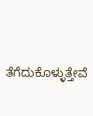ತೆಗೆದುಕೊಳ್ಳುತ್ತೇವೆ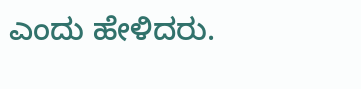ಎಂದು ಹೇಳಿದರು.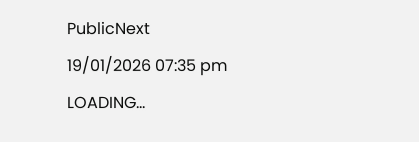PublicNext
19/01/2026 07:35 pm
LOADING...